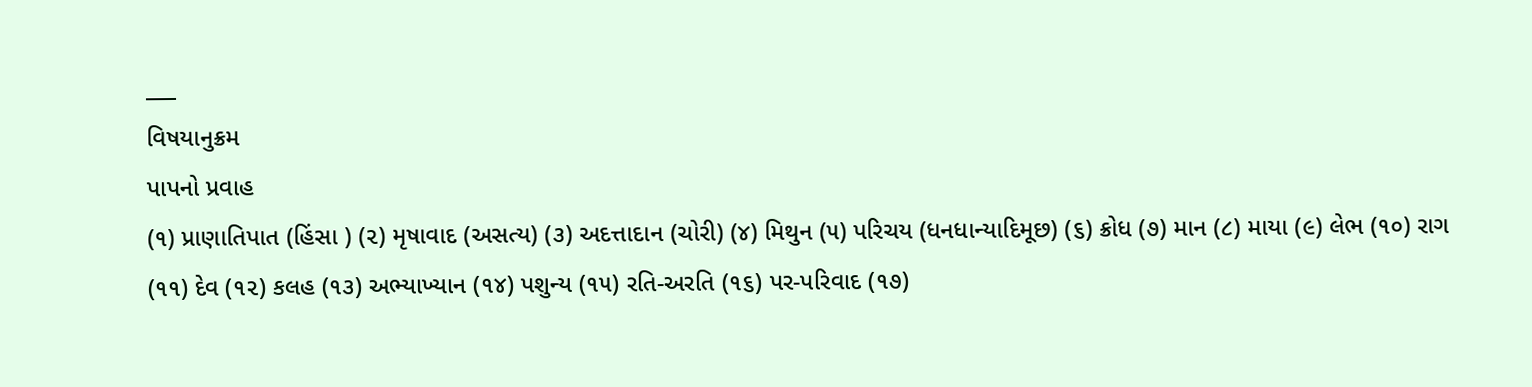___
વિષયાનુક્રમ
પાપનો પ્રવાહ
(૧) પ્રાણાતિપાત (હિંસા ) (૨) મૃષાવાદ (અસત્ય) (૩) અદત્તાદાન (ચોરી) (૪) મિથુન (૫) પરિચય (ધનધાન્યાદિમૂછ) (૬) ક્રોધ (૭) માન (૮) માયા (૯) લેભ (૧૦) રાગ (૧૧) દેવ (૧૨) કલહ (૧૩) અભ્યાખ્યાન (૧૪) પશુન્ય (૧૫) રતિ-અરતિ (૧૬) પર-પરિવાદ (૧૭)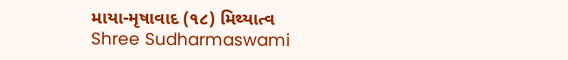માયા-મૃષાવાદ (૧૮) મિથ્યાત્વ
Shree Sudharmaswami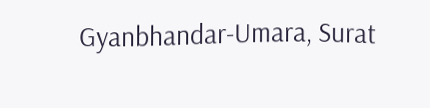Gyanbhandar-Umara, Surat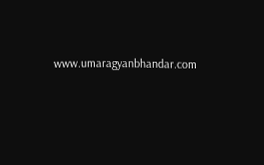www.umaragyanbhandar.com